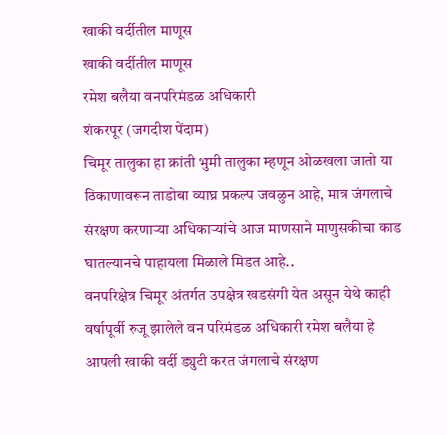खाकी वर्दीतील माणूस
खाकी वर्दीतील माणूस
रमेश बलैया वनपरिमंडळ अधिकारी
शंकरपूर (जगदीश पेंदाम)
चिमूर तालुका हा क्रांती भुमी तालुका म्हणून ओळखला जातो या ठिकाणावरून ताडोबा व्याघ्र प्रकल्प जवळुन आहे, मात्र जंगलाचे संरक्षण करणाऱ्या अधिकाऱ्यांचे आज माणसाने माणुसकीचा काड घातल्यानचे पाहायला मिळाले मिडत आहे..
वनपरिक्षेत्र चिमूर अंतर्गत उपक्षेत्र खडसंगी येत असून येथे काही वर्षापूर्वी रुजू झालेले वन परिमंडळ अधिकारी रमेश बलैया हे आपली खाकी वर्दी ड्युटी करत जंगलाचे संरक्षण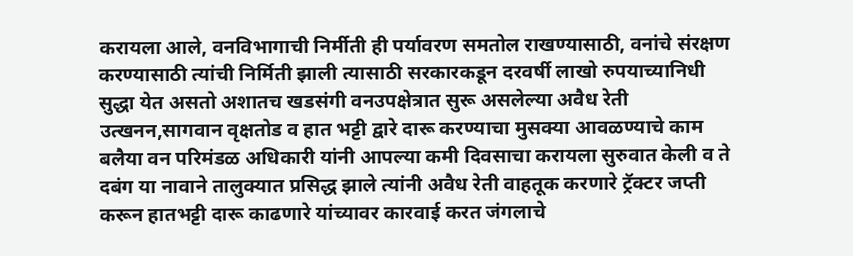करायला आले, वनविभागाची निर्मीती ही पर्यावरण समतोल राखण्यासाठी, वनांचे संरक्षण करण्यासाठी त्यांची निर्मिती झाली त्यासाठी सरकारकडून दरवर्षी लाखो रुपयाच्यानिधी सुद्धा येत असतो अशातच खडसंगी वनउपक्षेत्रात सुरू असलेल्या अवैध रेती उत्खनन,सागवान वृक्षतोड व हात भट्टी द्वारे दारू करण्याचा मुसक्या आवळण्याचे काम बलैया वन परिमंडळ अधिकारी यांनी आपल्या कमी दिवसाचा करायला सुरुवात केली व ते दबंग या नावाने तालुक्यात प्रसिद्ध झाले त्यांनी अवैध रेती वाहतूक करणारे ट्रॅक्टर जप्ती करून हातभट्टी दारू काढणारे यांच्यावर कारवाई करत जंगलाचे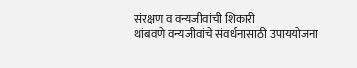संरक्षण व वन्यजीवांची शिकारी
थांबवणे वन्यजीवांचे संवर्धनासाठी उपाययोजना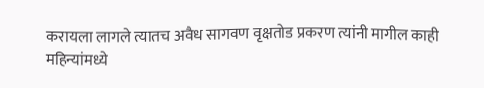करायला लागले त्यातच अवैध सागवण वृक्षतोड प्रकरण त्यांनी मागील काही महिन्यांमध्ये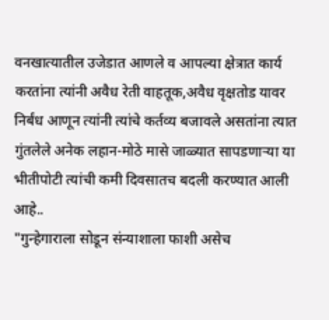वनखात्यातील उजेडात आणले व आपल्या क्षेत्रात कार्य करतांना त्यांनी अवैध रेती वाहतूक,अवैध वृक्षतोड यावर निर्बंध आणून त्यांनी त्यांचे कर्तव्य बजावले असतांना त्यात गुंतलेले अनेक लहान-मोठे मासे जाळ्यात सापडणाऱ्या या भीतीपोटी त्यांची कमी दिवसातच बदली करण्यात आली आहे..
"गुन्हेगाराला सोडून संन्याशाला फाशी असेच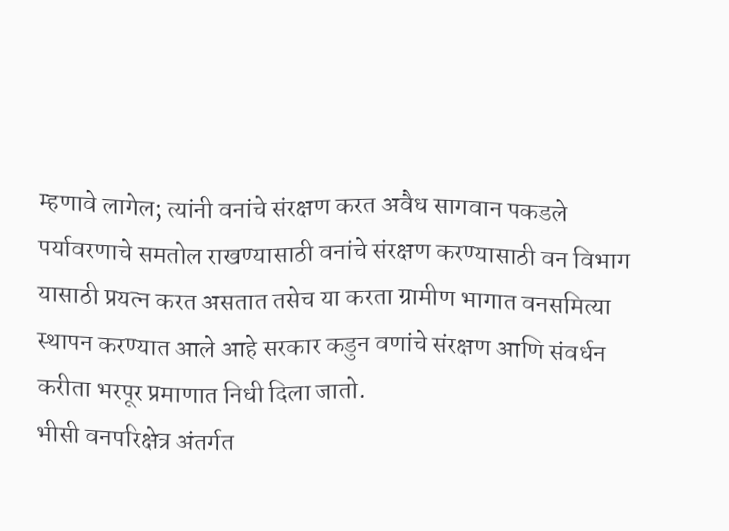म्हणावे लागेल; त्यांनी वनांचे संरक्षण करत अवैध सागवान पकडले पर्यावरणाचे समतोल राखण्यासाठी वनांचे संरक्षण करण्यासाठी वन विभाग यासाठी प्रयत्न करत असतात तसेच या करता ग्रामीण भागात वनसमित्या स्थापन करण्यात आले आहे सरकार कडुन वणांचे संरक्षण आणि संवर्धन करीता भरपूर प्रमाणात निधी दिला जातो.
भीसी वनपरिक्षेत्र अंतर्गत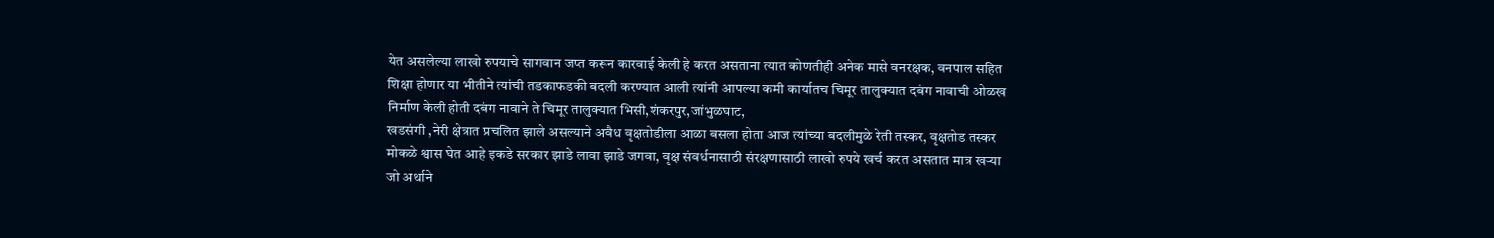येत असलेल्या लाखो रुपयाचे सागवान जप्त करून कारवाई केली हे करत असताना त्यात कोणतीही अनेक मासे वनरक्षक, वनपाल सहित शिक्षा होणार या भीतीने त्यांची तडकाफडकी बदली करण्यात आली त्यांनी आपल्या कमी कार्यातच चिमूर तालुक्यात दबंग नावाची ओळख निर्माण केली होती दबंग नावाने ते चिमूर तालुक्यात भिसी,शंकरपुर,जांभुळघाट,
खडसंगी ,नेरी क्षेत्रात प्रचलित झाले असल्याने अवैध वृक्षतोडीला आळा बसला होता आज त्यांच्या बदलीमुळे रेती तस्कर, वृक्षतोड तस्कर मोकळे श्वास घेत आहे इकडे सरकार झाडे लावा झाडे जगवा, वृक्ष संवर्धनासाठी संरक्षणासाठी लाखो रुपये खर्च करत असतात मात्र खऱ्या जो अर्थाने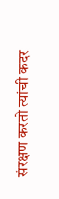संरक्षण करतो त्यांची कदर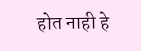होत नाही हे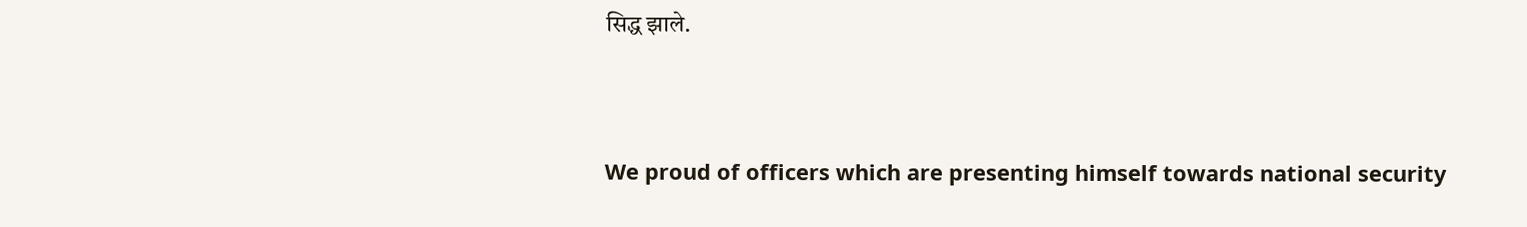सिद्ध झाले.



We proud of officers which are presenting himself towards national security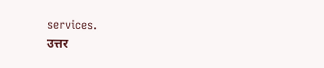services.
उत्तर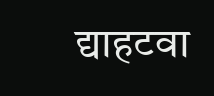द्याहटवा